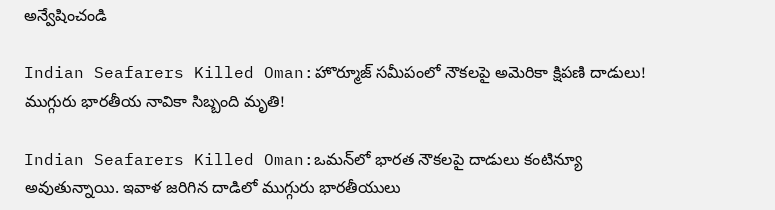అన్వేషించండి

Indian Seafarers Killed Oman:హొర్మూజ్ సమీపంలో నౌకలపై అమెరికా క్షిపణి దాడులు! ముగ్గురు భారతీయ నావికా సిబ్బంది మృతి!

Indian Seafarers Killed Oman:ఒమన్‌లో భారత నౌకలపై దాడులు కంటిన్యూ అవుతున్నాయి. ఇవాళ జరిగిన దాడిలో ముగ్గురు భారతీయులు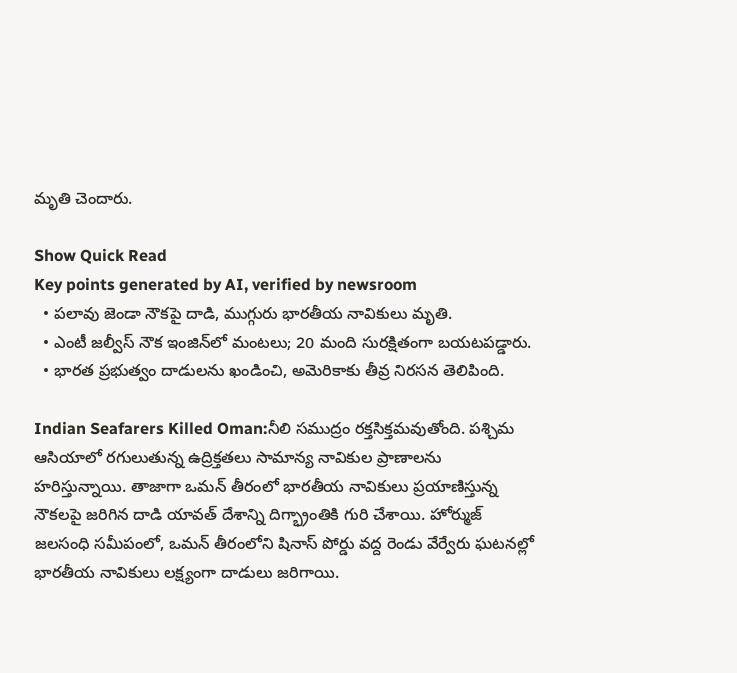మృతి చెందారు.

Show Quick Read
Key points generated by AI, verified by newsroom
  • పలావు జెండా నౌకపై దాడి, ముగ్గురు భారతీయ నావికులు మృతి.
  • ఎంటీ జల్వీస్ నౌక ఇంజిన్‌లో మంటలు; 20 మంది సురక్షితంగా బయటపడ్డారు.
  • భారత ప్రభుత్వం దాడులను ఖండించి, అమెరికాకు తీవ్ర నిరసన తెలిపింది.

Indian Seafarers Killed Oman:నీలి సముద్రం రక్తసిక్తమవుతోంది. పశ్చిమ ఆసియాలో రగులుతున్న ఉద్రిక్తతలు సామాన్య నావికుల ప్రాణాలను హరిస్తున్నాయి. తాజాగా ఒమన్ తీరంలో భారతీయ నావికులు ప్రయాణిస్తున్న నౌకలపై జరిగిన దాడి యావత్ దేశాన్ని దిగ్భ్రాంతికి గురి చేశాయి. హోర్ముజ్‌ జలసంధి సమీపంలో, ఒమన్ తీరంలోని షినాస్‌ పోర్డు వద్ద రెండు వేర్వేరు ఘటనల్లో భారతీయ నావికులు లక్ష్యంగా దాడులు జరిగాయి.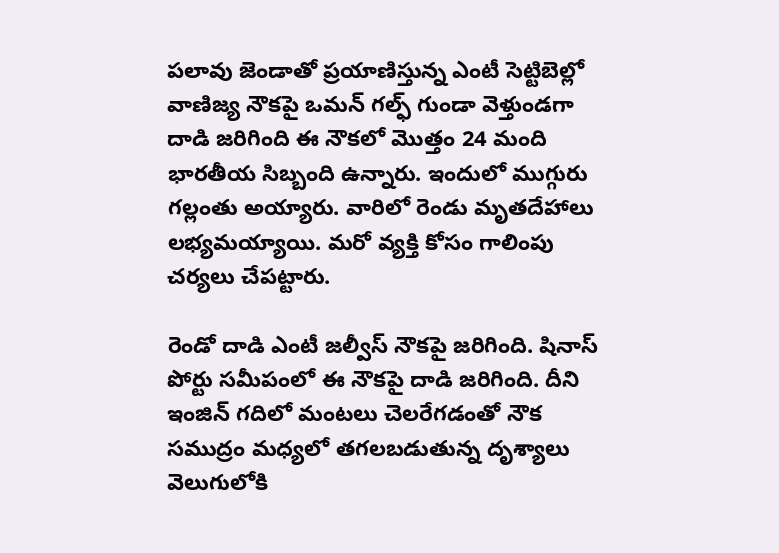పలావు జెండాతో ప్రయాణిస్తున్న ఎంటీ సెట్టిబెల్లో వాణిజ్య నౌకపై ఒమన్ గల్ఫ్‌ గుండా వెళ్తుండగా దాడి జరిగింది ఈ నౌకలో మొత్తం 24 మంది భారతీయ సిబ్బంది ఉన్నారు. ఇందులో ముగ్గురు గల్లంతు అయ్యారు. వారిలో రెండు మృతదేహాలు లభ్యమయ్యాయి. మరో వ్యక్తి కోసం గాలింపు చర్యలు చేపట్టారు.

రెండో దాడి ఎంటీ జల్వీస్ నౌకపై జరిగింది. షినాస్ పోర్టు సమీపంలో ఈ నౌకపై దాడి జరిగింది. దీని ఇంజిన్ గదిలో మంటలు చెలరేగడంతో నౌక సముద్రం మధ్యలో తగలబడుతున్న దృశ్యాలు వెలుగులోకి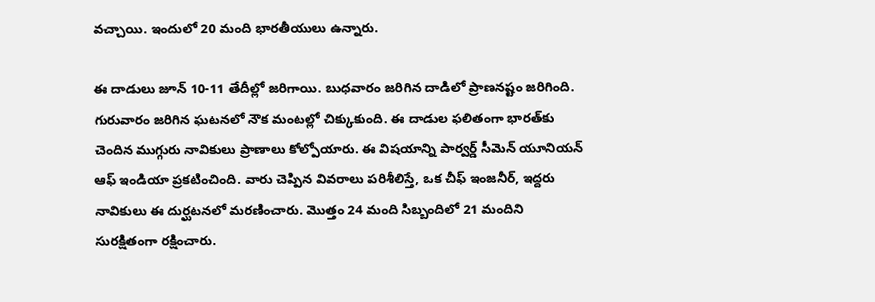వచ్చాయి. ఇందులో 20 మంది భారతీయులు ఉన్నారు.

ఈ దాడులు జూన్ 10-11 తేదీల్లో జరిగాయి. బుధవారం జరిగిన దాడిలో ప్రాణనష్టం జరిగింది. గురువారం జరిగిన ఘటనలో నౌక మంటల్లో చిక్కుకుంది. ఈ దాడుల ఫలితంగా భారత్‌కు చెందిన ముగ్గురు నావికులు ప్రాణాలు కోల్పోయారు. ఈ విషయాన్ని పార్వర్డ్‌ సీమెన్‌ యూనియన్ ఆఫ్‌ ఇండియా ప్రకటించింది. వారు చెప్పిన వివరాలు పరిశీలిస్తే, ఒక చీఫ్ ఇంజనీర్‌, ఇద్దరు నావికులు ఈ దుర్ఘటనలో మరణించారు. మొత్తం 24 మంది సిబ్బందిలో 21 మందిని సురక్షితంగా రక్షించారు.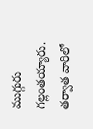ముగ్గురు గల్లంతయ్యారు. తర్వాత వారిలో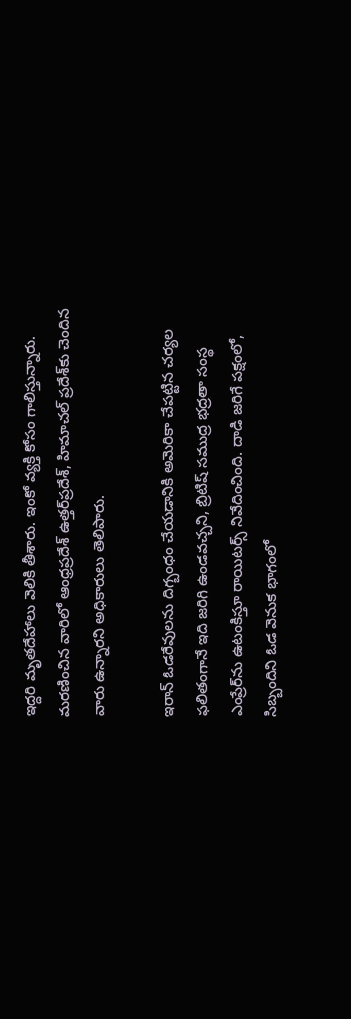ఇద్దరి మృతదేహాలు వెలికి తీశారు. ఇంకో వ్యక్తి కోసం గాలిస్తున్నారు. మరణించిన వారిలో ఆంధ్రప్రదేశ్‌ ఉత్తర్‌ప్రదేశ్‌, హిమాచల్ ప్రదేశ్‌కు చెందిన వారు ఉన్నారని అధికారులు తెలిపారు.

ఇరాన్ ఓడరేవులను దిగ్బంధం చేయడానికి అమెరికా చేపట్టిన చర్యల ఫలితంగానే ఇది జరిగి ఉండవచ్చని, బ్రిటిష్ సముద్ర భద్రతా సంస్థ ఎంప్రేర్‌ను ఉటంకిస్తూ రాయిటర్స్ నివేదించింది. దాడి జరిగే పక్షంలో, సిబ్బందిని ఓడ వెనుక భాగంలో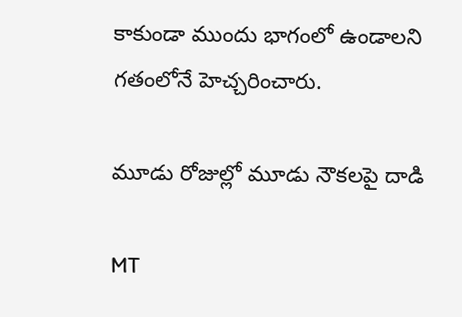కాకుండా ముందు భాగంలో ఉండాలని గతంలోనే హెచ్చరించారు.

మూడు రోజుల్లో మూడు నౌకలపై దాడి

MT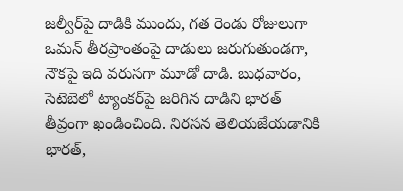జల్వీర్‌పై దాడికి ముందు, గత రెండు రోజులుగా ఒమన్ తీరప్రాంతంపై దాడులు జరుగుతుండగా, నౌకపై ఇది వరుసగా మూడో దాడి. బుధవారం, సెటెబెలో ట్యాంకర్‌పై జరిగిన దాడిని భారత్ తీవ్రంగా ఖండించింది. నిరసన తెలియజేయడానికి భారత్,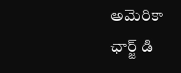అమెరికా ఛార్జ్ డి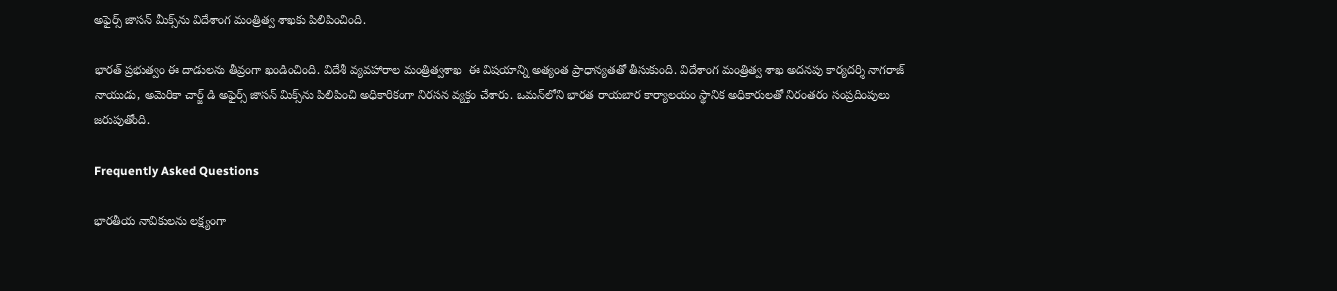అఫైర్స్ జాసన్ మీక్స్‌ను విదేశాంగ మంత్రిత్వ శాఖకు పిలిపించింది.

భారత్ ప్రభుత్వం ఈ దాడులను తీవ్రంగా ఖండించింది. విదేశీ వ్యవహారాల మంత్రిత్వశాఖ  ఈ విషయాన్ని అత్యంత ప్రాధాన్యతతో తీసుకుంది. విదేశాంగ మంత్రిత్వ శాఖ అదనపు కార్యదర్శి నాగరాజ్‌ నాయుడు, అమెరికా చార్జ్‌ డి అఫైర్స్‌ జాసన్ మిక్స్‌ను పిలిపించి అధికారికంగా నిరసన వ్యక్తం చేశారు. ఒమన్‌లోని భారత రాయబార కార్యాలయం స్థానిక అధికారులతో నిరంతరం సంప్రదింపులు జరుపుతోంది.

Frequently Asked Questions

భారతీయ నావికులను లక్ష్యంగా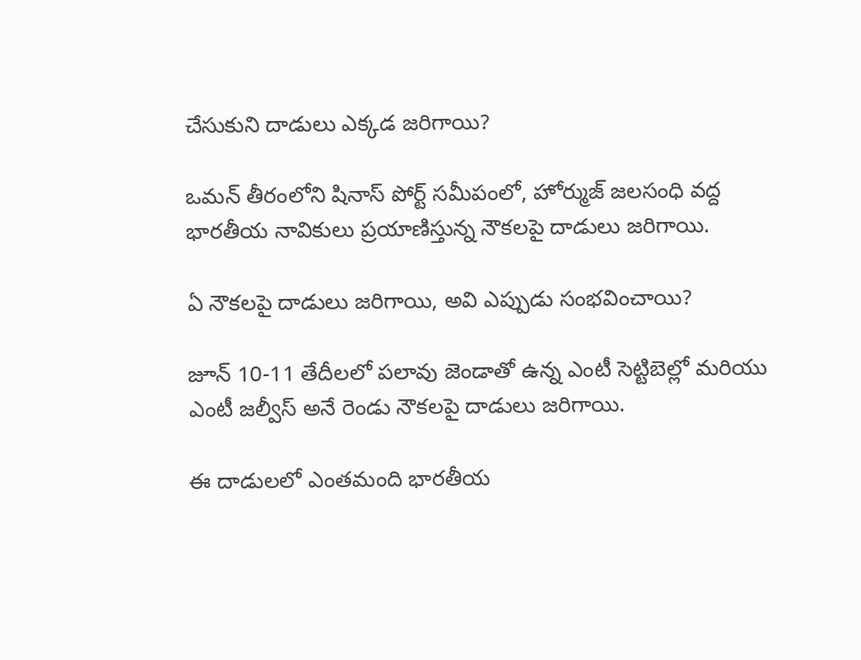చేసుకుని దాడులు ఎక్కడ జరిగాయి?

ఒమన్ తీరంలోని షినాస్ పోర్ట్ సమీపంలో, హోర్ముజ్ జలసంధి వద్ద భారతీయ నావికులు ప్రయాణిస్తున్న నౌకలపై దాడులు జరిగాయి.

ఏ నౌకలపై దాడులు జరిగాయి, అవి ఎప్పుడు సంభవించాయి?

జూన్ 10-11 తేదీలలో పలావు జెండాతో ఉన్న ఎంటీ సెట్టిబెల్లో మరియు ఎంటీ జల్వీస్ అనే రెండు నౌకలపై దాడులు జరిగాయి.

ఈ దాడులలో ఎంతమంది భారతీయ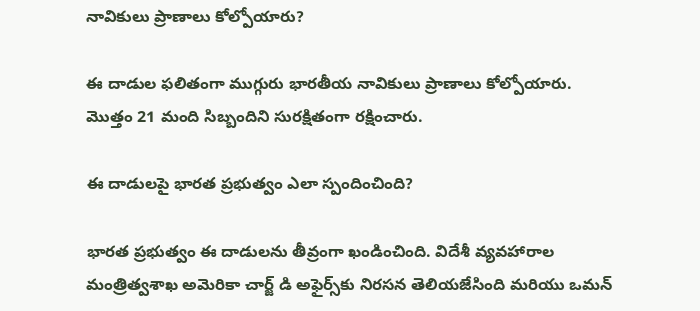నావికులు ప్రాణాలు కోల్పోయారు?

ఈ దాడుల ఫలితంగా ముగ్గురు భారతీయ నావికులు ప్రాణాలు కోల్పోయారు. మొత్తం 21 మంది సిబ్బందిని సురక్షితంగా రక్షించారు.

ఈ దాడులపై భారత ప్రభుత్వం ఎలా స్పందించింది?

భారత ప్రభుత్వం ఈ దాడులను తీవ్రంగా ఖండించింది. విదేశీ వ్యవహారాల మంత్రిత్వశాఖ అమెరికా చార్జ్ డి అఫైర్స్‌కు నిరసన తెలియజేసింది మరియు ఒమన్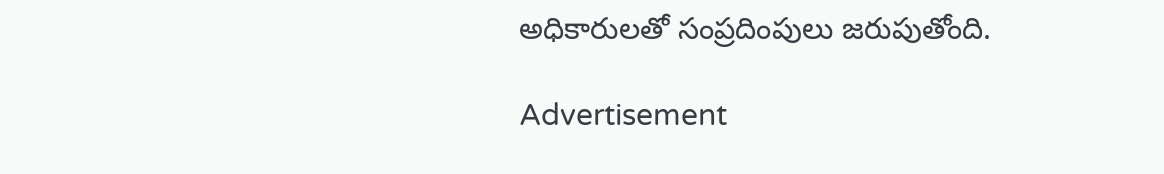అధికారులతో సంప్రదింపులు జరుపుతోంది.

Advertisement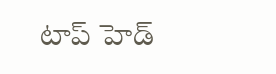టాప్ హెడ్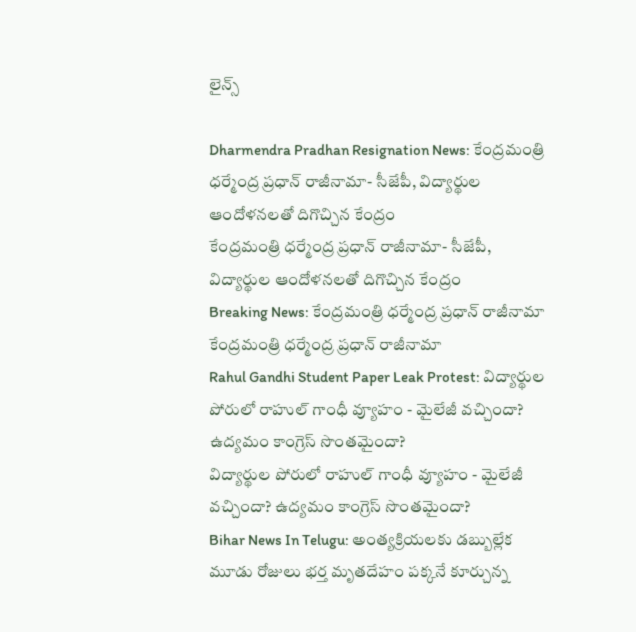లైన్స్

Dharmendra Pradhan Resignation News: కేంద్రమంత్రి ధర్మేంద్ర ప్రధాన్ రాజీనామా- సీజేపీ, విద్యార్థుల ఆందోళనలతో దిగొచ్చిన కేంద్రం
కేంద్రమంత్రి ధర్మేంద్ర ప్రధాన్ రాజీనామా- సీజేపీ, విద్యార్థుల ఆందోళనలతో దిగొచ్చిన కేంద్రం
Breaking News: కేంద్రమంత్రి ధర్మేంద్ర ప్రధాన్ రాజీనామా
కేంద్రమంత్రి ధర్మేంద్ర ప్రధాన్ రాజీనామా
Rahul Gandhi Student Paper Leak Protest: విద్యార్థుల పోరులో రాహుల్ గాంధీ వ్యూహం - మైలేజీ వచ్చిందా? ఉద్యమం కాంగ్రెస్ సొంతమైందా?
విద్యార్థుల పోరులో రాహుల్ గాంధీ వ్యూహం - మైలేజీ వచ్చిందా? ఉద్యమం కాంగ్రెస్ సొంతమైందా?
Bihar News In Telugu: అంత్యక్రియలకు డబ్బుల్లేక మూడు రోజులు భర్త మృతదేహం పక్కనే కూర్చున్న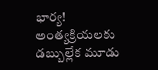భార్య!
అంత్యక్రియలకు డబ్బుల్లేక మూడు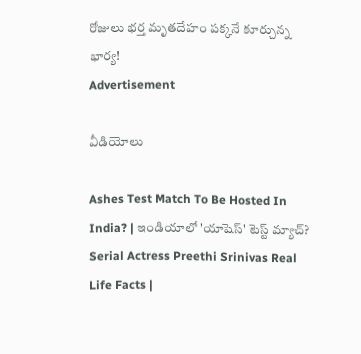రోజులు భర్త మృతదేహం పక్కనే కూర్చున్న భార్య!
Advertisement

వీడియోలు

Ashes Test Match To Be Hosted In India? | ఇండియాలో 'యాషెస్' టెస్ట్ మ్యాచ్?
Serial Actress Preethi Srinivas Real Life Facts |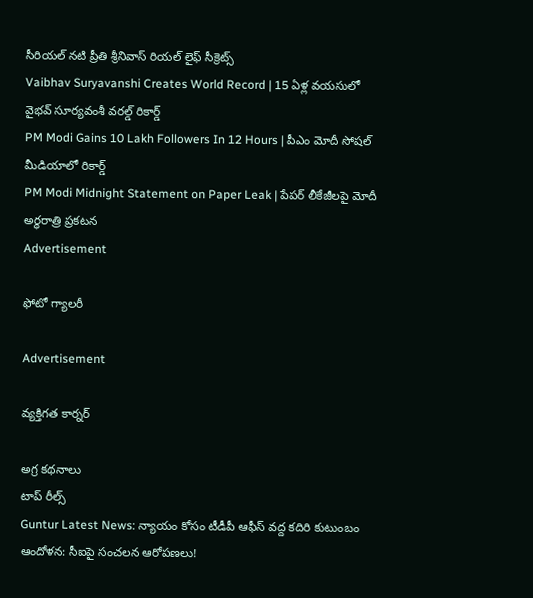సీరియల్ నటి ప్రీతి శ్రీనివాస్ రియల్ లైఫ్ సీక్రెట్స్
Vaibhav Suryavanshi Creates World Record | 15 ఏళ్ల వయసులో వైభవ్ సూర్యవంశీ వరల్డ్ రికార్డ్
PM Modi Gains 10 Lakh Followers In 12 Hours | పీఎం మోదీ సోషల్ మీడియాలో రికార్డ్
PM Modi Midnight Statement on Paper Leak | పేపర్ లీకేజీలపై మోదీ అర్ధరాత్రి ప్రకటన
Advertisement

ఫోటో గ్యాలరీ

Advertisement

వ్యక్తిగత కార్నర్

అగ్ర కథనాలు
టాప్ రీల్స్
Guntur Latest News: న్యాయం కోసం టీడీపీ ఆఫీస్‌ వద్ద కదిరి కుటుంబం ఆందోళన: సీఐపై సంచలన ఆరోపణలు!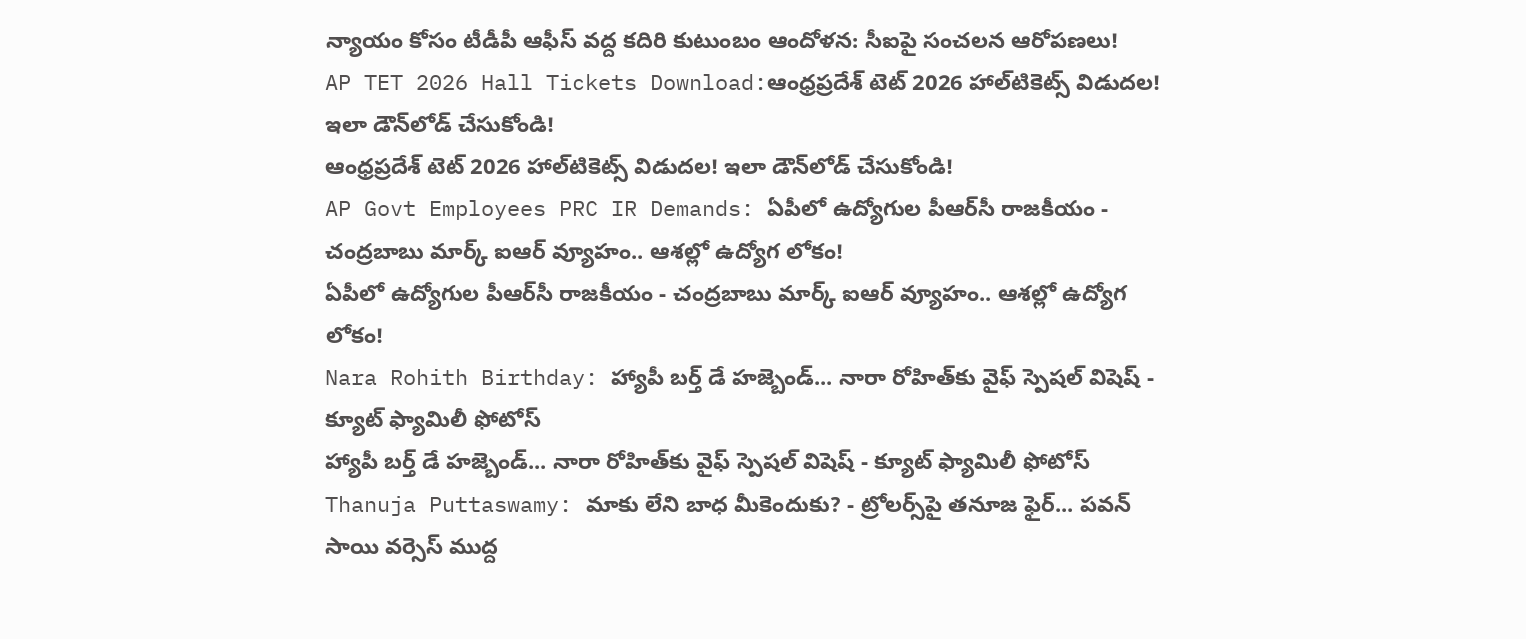న్యాయం కోసం టీడీపీ ఆఫీస్‌ వద్ద కదిరి కుటుంబం ఆందోళన: సీఐపై సంచలన ఆరోపణలు!
AP TET 2026 Hall Tickets Download:ఆంధ్రప్రదేశ్ టెట్‌ 2026 హాల్‌టికెట్స్‌ విడుదల! ఇలా డౌన్‌లోడ్ చేసుకోండి!
ఆంధ్రప్రదేశ్ టెట్‌ 2026 హాల్‌టికెట్స్‌ విడుదల! ఇలా డౌన్‌లోడ్ చేసుకోండి!
AP Govt Employees PRC IR Demands: ఏపీలో ఉద్యోగుల పీఆర్‌సీ రాజకీయం - చంద్రబాబు మార్క్ ఐఆర్ వ్యూహం.. ఆశల్లో ఉద్యోగ లోకం!
ఏపీలో ఉద్యోగుల పీఆర్‌సీ రాజకీయం - చంద్రబాబు మార్క్ ఐఆర్ వ్యూహం.. ఆశల్లో ఉద్యోగ లోకం!
Nara Rohith Birthday: హ్యాపీ బర్త్ డే ‌హజ్బెండ్... నారా రోహిత్‌కు వైఫ్ స్పెషల్ విషెష్ - క్యూట్ ఫ్యామిలీ ఫోటోస్
హ్యాపీ బర్త్ డే ‌హజ్బెండ్... నారా రోహిత్‌కు వైఫ్ స్పెషల్ విషెష్ - క్యూట్ ఫ్యామిలీ ఫోటోస్
Thanuja Puttaswamy: మాకు లేని బాధ మీకెందుకు? - ట్రోలర్స్‌పై తనూజ ఫైర్... పవన్ సాయి వర్సెస్ ముద్ద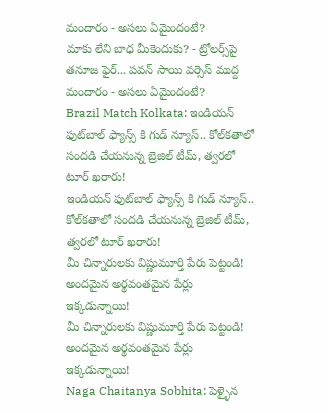మందారం - అసలు ఏమైందంటే?
మాకు లేని బాధ మీకెందుకు? - ట్రోలర్స్‌పై తనూజ ఫైర్... పవన్ సాయి వర్సెస్ ముద్ద మందారం - అసలు ఏమైందంటే?
Brazil Match Kolkata: ఇండియన్ ఫుట్‌బాల్ ఫ్యాన్స్ కి గుడ్ న్యూస్.. కోల్‌కతాలో సంద‌డి చేయ‌నున్న‌ బ్రెజిల్ టీమ్, త్వ‌ర‌లో టూర్ ఖ‌రారు!
ఇండియన్ ఫుట్‌బాల్ ఫ్యాన్స్ కి గుడ్ న్యూస్.. కోల్‌కతాలో సంద‌డి చేయ‌నున్న‌ బ్రెజిల్ టీమ్, త్వ‌ర‌లో టూర్ ఖ‌రారు!
మీ చిన్నారులకు విష్ణుమూర్తి పేరు పెట్టండి! అందమైన అర్థవంతమైన పేర్లు ఇక్కడున్నాయి!
మీ చిన్నారులకు విష్ణుమూర్తి పేరు పెట్టండి! అందమైన అర్థవంతమైన పేర్లు ఇక్కడున్నాయి!
Naga Chaitanya Sobhita: పెళ్ళైన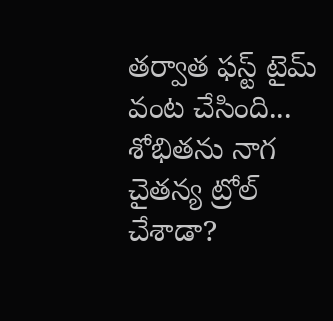తర్వాత ఫస్ట్ టైమ్ వంట చేసింది... శోభితను నాగ చైతన్య ట్రోల్ చేశాడా?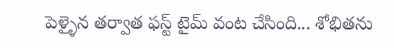పెళ్ళైన తర్వాత ఫస్ట్ టైమ్ వంట చేసింది... శోభితను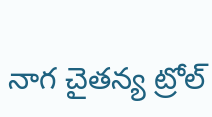నాగ చైతన్య ట్రోల్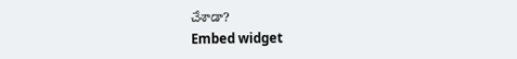చేశాడా?
Embed widget